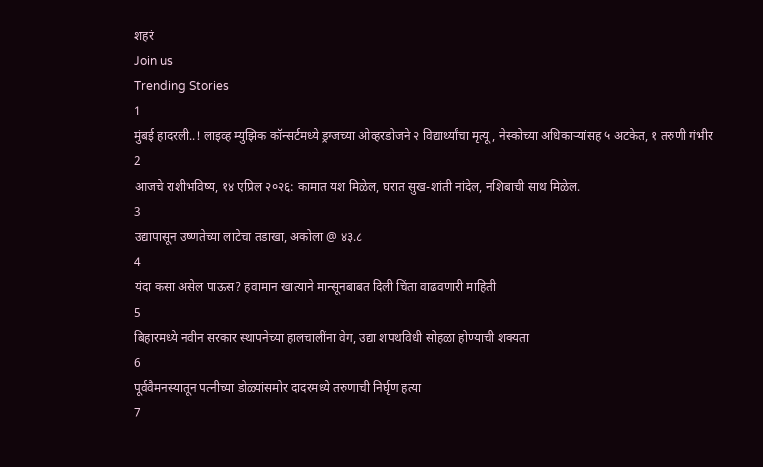शहरं
Join us
Trending Stories
1
मुंबई हादरली..! लाइव्ह म्युझिक कॉन्सर्टमध्ये ड्रग्जच्या ओव्हरडोजने २ विद्यार्थ्यांचा मृत्यू, नेस्कोच्या अधिकाऱ्यांसह ५ अटकेत, १ तरुणी गंभीर
2
आजचे राशीभविष्य, १४ एप्रिल २०२६: कामात यश मिळेल, घरात सुख-शांती नांदेल, नशिबाची साथ मिळेल.
3
उद्यापासून उष्णतेच्या लाटेचा तडाखा, अकोला @ ४३.८
4
यंदा कसा असेल पाऊस? हवामान खात्याने मान्सूनबाबत दिली चिंता वाढवणारी माहिती
5
बिहारमध्ये नवीन सरकार स्थापनेच्या हालचालींना वेग, उद्या शपथविधी सोहळा होण्याची शक्यता
6
पूर्ववैमनस्यातून पत्नीच्या डोळ्यांसमोर दादरमध्ये तरुणाची निर्घृण हत्या
7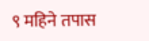९ महिने तपास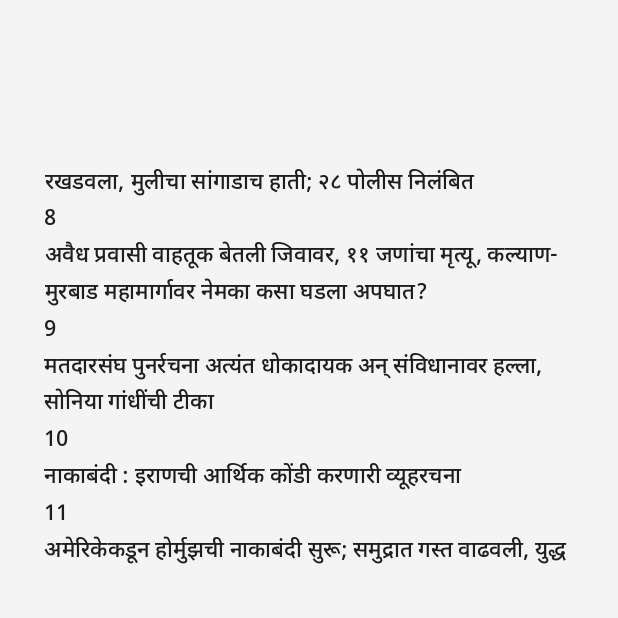रखडवला, मुलीचा सांगाडाच हाती; २८ पोलीस निलंबित
8
अवैध प्रवासी वाहतूक बेतली जिवावर, ११ जणांचा मृत्यू, कल्याण-मुरबाड महामार्गावर नेमका कसा घडला अपघात?
9
मतदारसंघ पुनर्रचना अत्यंत धोकादायक अन् संविधानावर हल्ला, सोनिया गांधींची टीका
10
नाकाबंदी : इराणची आर्थिक कोंडी करणारी व्यूहरचना
11
अमेरिकेकडून होर्मुझची नाकाबंदी सुरू; समुद्रात गस्त वाढवली, युद्ध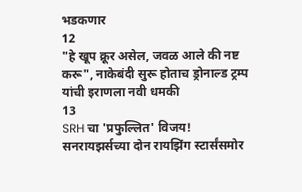भडकणार
12
"हे खूप क्रूर असेल, जवळ आले की नष्ट करू", नाकेबंदी सुरू होताच ड्रोनाल्ड ट्रम्प यांची इराणला नवी धमकी
13
SRH चा 'प्रफुल्लित' विजय! सनरायझर्सच्या दोन रायझिंग स्टार्संसमोर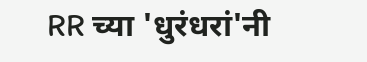RR च्या 'धुरंधरां'नी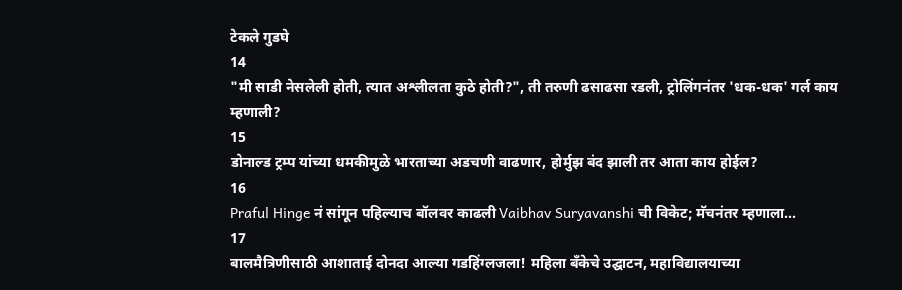टेकले गुडघे
14
"मी साडी नेसलेली होती, त्यात अश्लीलता कुठे होती?", ती तरुणी ढसाढसा रडली, ट्रोलिंगनंतर 'धक-धक' गर्ल काय म्हणाली?
15
डोनाल्ड ट्रम्प यांच्या धमकीमुळे भारताच्या अडचणी वाढणार, होर्मुझ बंद झाली तर आता काय होईल?
16
Praful Hinge नं सांगून पहिल्याच बॉलवर काढली Vaibhav Suryavanshi ची विकेट; मॅचनंतर म्हणाला...
17
बालमैत्रिणीसाठी आशाताई दोनदा आल्या गडहिंग्लजला! महिला बँकेचे उद्घाटन, महाविद्यालयाच्या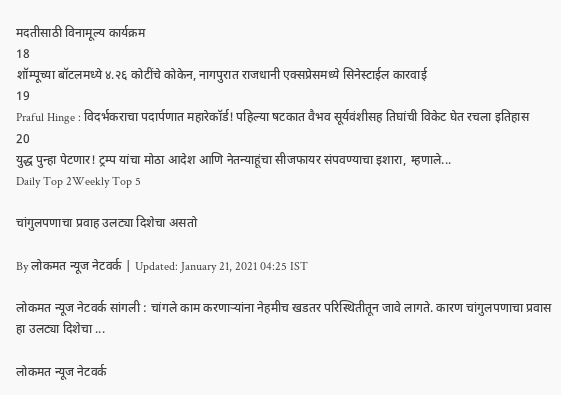मदतीसाठी विनामूल्य कार्यक्रम
18
शॉम्पूच्या बॉटलमध्ये ४.२६ कोटींचे कोकेन, नागपुरात राजधानी एक्सप्रेसमध्ये सिनेस्टाईल कारवाई
19
Praful Hinge : विदर्भकराचा पदार्पणात महारेकॉर्ड! पहिल्या षटकात वैभव सूर्यवंशीसह तिघांची विकेट घेत रचला इतिहास
20
युद्ध पुन्हा पेटणार! ट्रम्प यांचा मोठा आदेश आणि नेतन्याहूंचा सीजफायर संपवण्याचा इशारा, म्हणाले...
Daily Top 2Weekly Top 5

चांगुलपणाचा प्रवाह उलट्या दिशेचा असतो

By लोकमत न्यूज नेटवर्क | Updated: January 21, 2021 04:25 IST

लोकमत न्यूज नेटवर्क सांगली : चांगले काम करणाऱ्यांना नेहमीच खडतर परिस्थितीतून जावे लागते. कारण चांगुलपणाचा प्रवास हा उलट्या दिशेचा ...

लोकमत न्यूज नेटवर्क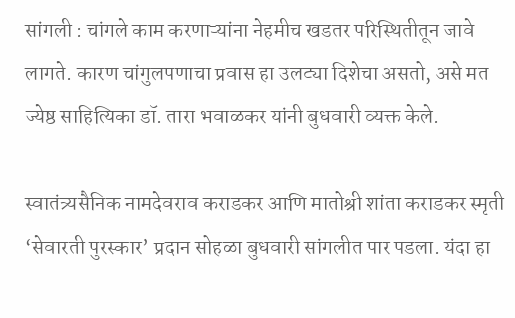सांगली : चांगले काम करणाऱ्यांना नेहमीच खडतर परिस्थितीतून जावे लागते. कारण चांगुलपणाचा प्रवास हा उलट्या दिशेचा असतो, असे मत ज्येष्ठ साहित्यिका डॉ. तारा भवाळकर यांनी बुधवारी व्यक्त केले.

स्वातंत्र्यसैनिक नामदेवराव कराडकर आणि मातोश्री शांता कराडकर स्मृती ‘सेवारती पुरस्कार’ प्रदान सोहळा बुधवारी सांगलीत पार पडला. यंदा हा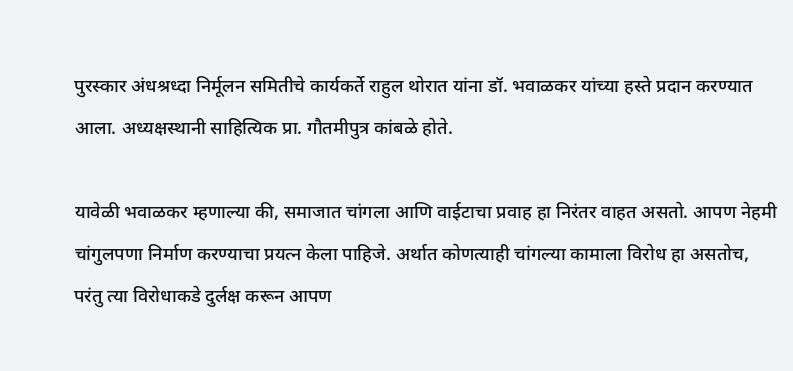पुरस्कार अंधश्रध्दा निर्मूलन समितीचे कार्यकर्ते राहुल थोरात यांना डॉ. भवाळकर यांच्या हस्ते प्रदान करण्यात आला. अध्यक्षस्थानी साहित्यिक प्रा. गौतमीपुत्र कांबळे होते.

यावेळी भवाळकर म्हणाल्या की, समाजात चांगला आणि वाईटाचा प्रवाह हा निरंतर वाहत असतो. आपण नेहमी चांगुलपणा निर्माण करण्याचा प्रयत्न केला पाहिजे. अर्थात कोणत्याही चांगल्या कामाला विरोध हा असतोच, परंतु त्या विरोधाकडे दुर्लक्ष करून आपण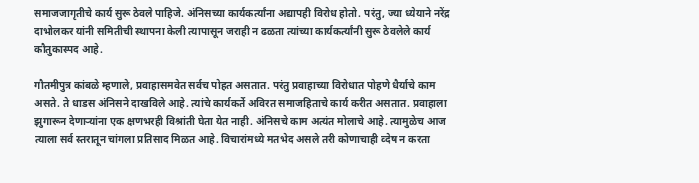समाजजागृतीचे कार्य सुरू ठेवले पाहिजे. अंनिसच्या कार्यकर्त्यांना अद्यापही विरोध होतो. परंतु, ज्या ध्येयाने नरेंद्र दाभोलकर यांनी समितीची स्थापना केली त्यापासून जराही न ढळता त्यांच्या कार्यकर्त्यांनी सुरू ठेवलेले कार्य कौतुकास्पद आहे.

गौतमीपुत्र कांबळे म्हणाले, प्रवाहासमवेत सर्वच पोहत असतात. परंतु प्रवाहाच्या विरोधात पोहणे धैर्याचे काम असते. ते धाडस अंनिसने दाखविले आहे. त्यांचे कार्यकर्ते अविरत समाजहिताचे कार्य करीत असतात. प्रवाहाला झुगारून देणाऱ्यांना एक क्षणभरही विश्रांती घेता येत नाही. अंनिसचे काम अत्यंत मोलाचे आहे. त्यामुळेच आज त्याला सर्व स्तरातून चांगला प्रतिसाद मिळत आहे. विचारांमध्ये मतभेद असले तरी कोणाचाही व्देष न करता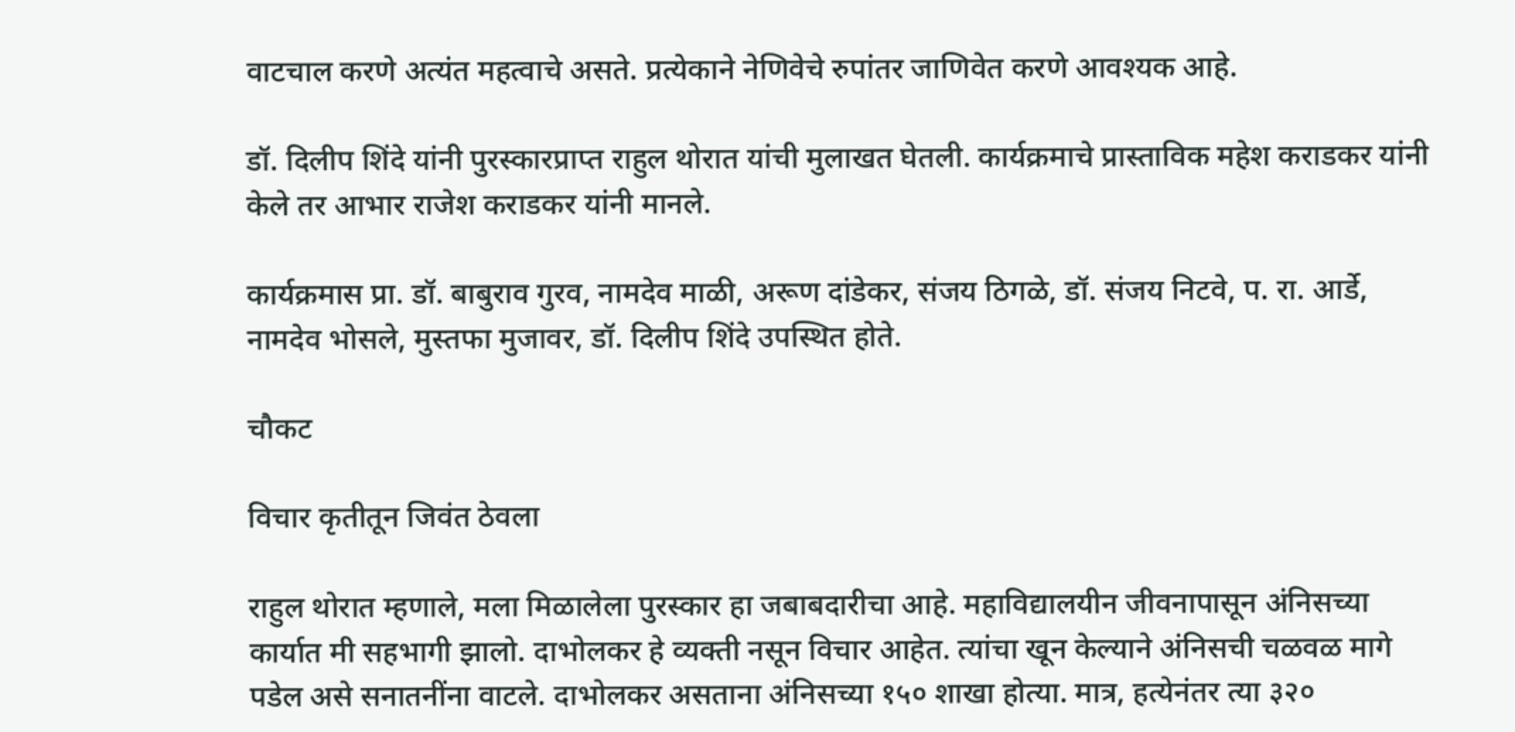वाटचाल करणे अत्यंत महत्वाचे असते. प्रत्येकाने नेणिवेचे रुपांतर जाणिवेत करणे आवश्यक आहे.

डॉ. दिलीप शिंदे यांनी पुरस्कारप्राप्त राहुल थोरात यांची मुलाखत घेतली. कार्यक्रमाचे प्रास्ताविक महेश कराडकर यांनी केले तर आभार राजेश कराडकर यांनी मानले.

कार्यक्रमास प्रा. डॉ. बाबुराव गुरव, नामदेव माळी, अरूण दांडेकर, संजय ठिगळे, डॉ. संजय निटवे, प. रा. आर्डे, नामदेव भोसले, मुस्तफा मुजावर, डॉ. दिलीप शिंदे उपस्थित होते.

चौकट

विचार कृतीतून जिवंत ठेवला

राहुल थोरात म्हणाले, मला मिळालेला पुरस्कार हा जबाबदारीचा आहे. महाविद्यालयीन जीवनापासून अंनिसच्या कार्यात मी सहभागी झालो. दाभोलकर हे व्यक्ती नसून विचार आहेत. त्यांचा खून केल्याने अंनिसची चळवळ मागे पडेल असे सनातनींना वाटले. दाभोलकर असताना अंनिसच्या १५० शाखा होत्या. मात्र, हत्येनंतर त्या ३२०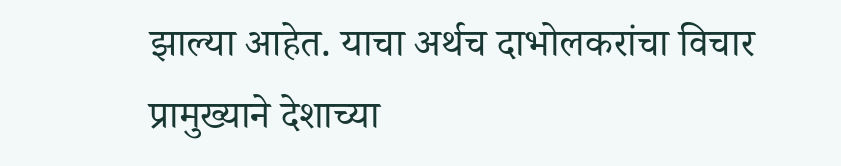झाल्या आहेत. याचा अर्थच दाभोलकरांचा विचार प्रामुख्याने देशाच्या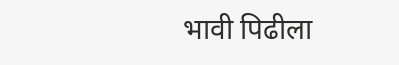भावी पिढीला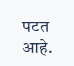पटत आहे.